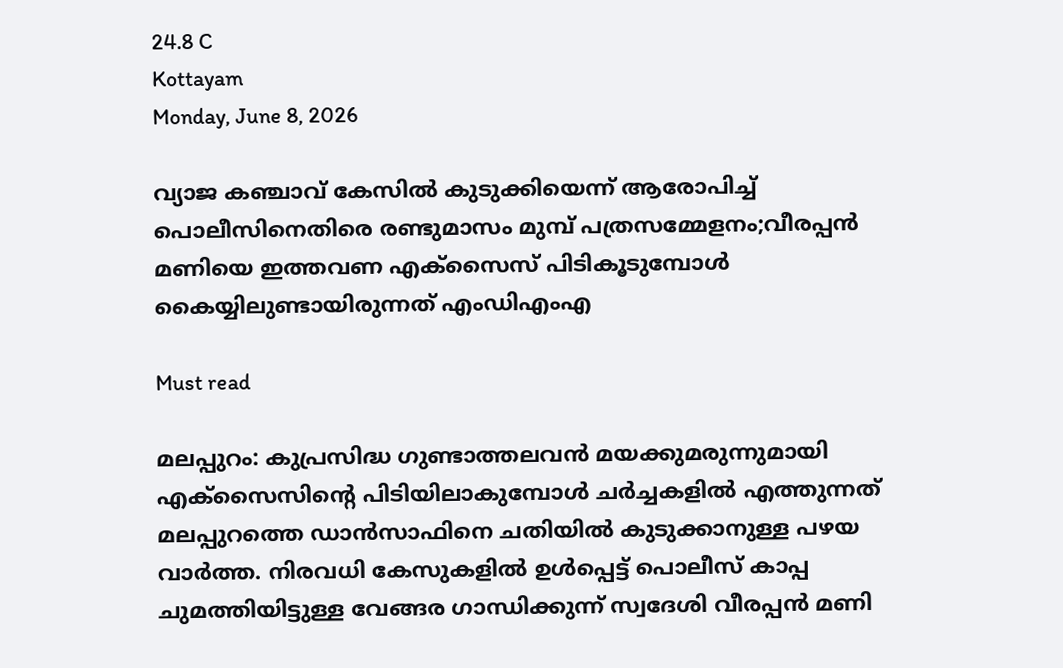24.8 C
Kottayam
Monday, June 8, 2026

വ്യാജ കഞ്ചാവ് കേസില്‍ കുടുക്കിയെന്ന് ആരോപിച്ച് പൊലീസിനെതിരെ രണ്ടുമാസം മുമ്പ് പത്രസമ്മേളനം;വീരപ്പന്‍ മണിയെ ഇത്തവണ എക്‌സൈസ് പിടികൂടുമ്പോള്‍ കൈയ്യിലുണ്ടായിരുന്നത് എംഡിഎംഎ

Must read

മലപ്പുറം: കുപ്രസിദ്ധ ഗുണ്ടാത്തലവന്‍ മയക്കുമരുന്നുമായി എക്‌സൈസിന്റെ പിടിയിലാകുമ്പോള്‍ ചര്‍ച്ചകളില്‍ എത്തുന്നത് മലപ്പുറത്തെ ഡാന്‍സാഫിനെ ചതിയില്‍ കുടുക്കാനുള്ള പഴയ വാര്‍ത്ത. നിരവധി കേസുകളില്‍ ഉള്‍പ്പെട്ട് പൊലീസ് കാപ്പ ചുമത്തിയിട്ടുള്ള വേങ്ങര ഗാന്ധിക്കുന്ന് സ്വദേശി വീരപ്പന്‍ മണി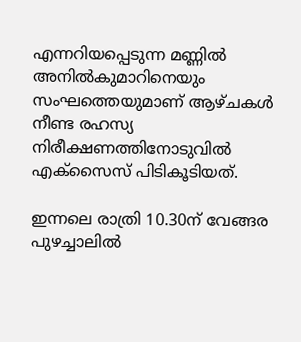എന്നറിയപ്പെടുന്ന മണ്ണില്‍ അനില്‍കുമാറിനെയും സംഘത്തെയുമാണ് ആഴ്ചകള്‍ നീണ്ട രഹസ്യ നിരീക്ഷണത്തിനോടുവില്‍ എക്‌സൈസ് പിടികൂടിയത്.

ഇന്നലെ രാത്രി 10.30ന് വേങ്ങര പുഴച്ചാലില്‍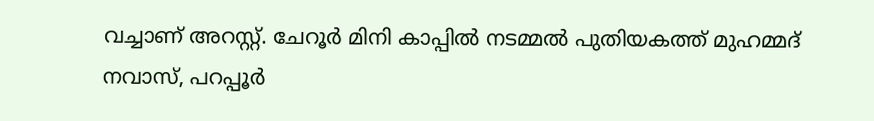വച്ചാണ് അറസ്റ്റ്. ചേറൂര്‍ മിനി കാപ്പില്‍ നടമ്മല്‍ പുതിയകത്ത് മുഹമ്മദ് നവാസ്, പറപ്പൂര്‍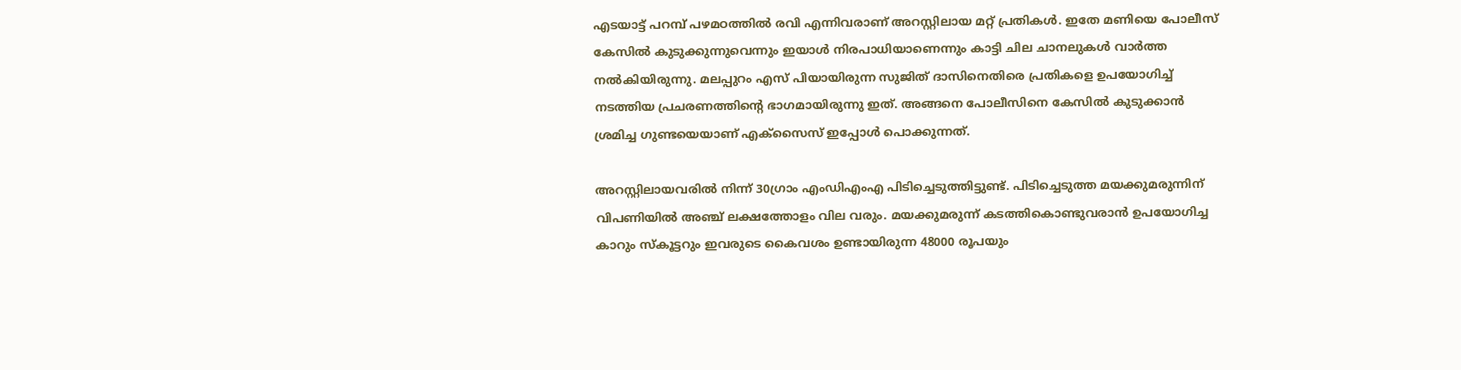എടയാട്ട് പറമ്പ് പഴമഠത്തില്‍ രവി എന്നിവരാണ് അറസ്റ്റിലായ മറ്റ് പ്രതികള്‍. ഇതേ മണിയെ പോലീസ് കേസില്‍ കുടുക്കുന്നുവെന്നും ഇയാള്‍ നിരപാധിയാണെന്നും കാട്ടി ചില ചാനലുകള്‍ വാര്‍ത്ത നല്‍കിയിരുന്നു. മലപ്പുറം എസ് പിയായിരുന്ന സുജിത് ദാസിനെതിരെ പ്രതികളെ ഉപയോഗിച്ച് നടത്തിയ പ്രചരണത്തിന്റെ ഭാഗമായിരുന്നു ഇത്. അങ്ങനെ പോലീസിനെ കേസില്‍ കുടുക്കാന്‍ ശ്രമിച്ച ഗുണ്ടയെയാണ് എക്‌സൈസ് ഇപ്പോള്‍ പൊക്കുന്നത്.

അറസ്റ്റിലായവരില്‍ നിന്ന് 30ഗ്രാം എംഡിഎംഎ പിടിച്ചെടുത്തിട്ടുണ്ട്. പിടിച്ചെടുത്ത മയക്കുമരുന്നിന് വിപണിയില്‍ അഞ്ച് ലക്ഷത്തോളം വില വരും. മയക്കുമരുന്ന് കടത്തികൊണ്ടുവരാന്‍ ഉപയോഗിച്ച കാറും സ്‌കൂട്ടറും ഇവരുടെ കൈവശം ഉണ്ടായിരുന്ന 48000 രൂപയും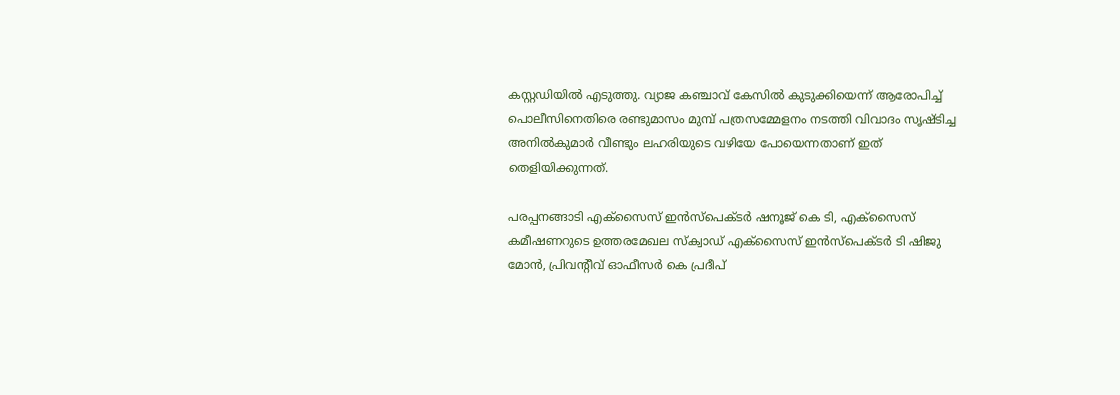കസ്റ്റഡിയില്‍ എടുത്തു. വ്യാജ കഞ്ചാവ് കേസില്‍ കുടുക്കിയെന്ന് ആരോപിച്ച് പൊലീസിനെതിരെ രണ്ടുമാസം മുമ്പ് പത്രസമ്മേളനം നടത്തി വിവാദം സൃഷ്ടിച്ച അനില്‍കുമാര്‍ വീണ്ടും ലഹരിയുടെ വഴിയേ പോയെന്നതാണ് ഇത് തെളിയിക്കുന്നത്.

പരപ്പനങ്ങാടി എക്‌സൈസ് ഇന്‍സ്പെക്ടര്‍ ഷനൂജ് കെ ടി, എക്‌സൈസ് കമീഷണറുടെ ഉത്തരമേഖല സ്‌ക്വാഡ് എക്‌സൈസ് ഇന്‍സ്‌പെക്ടര്‍ ടി ഷിജു മോന്‍, പ്രിവന്റീവ് ഓഫീസര്‍ കെ പ്രദീപ്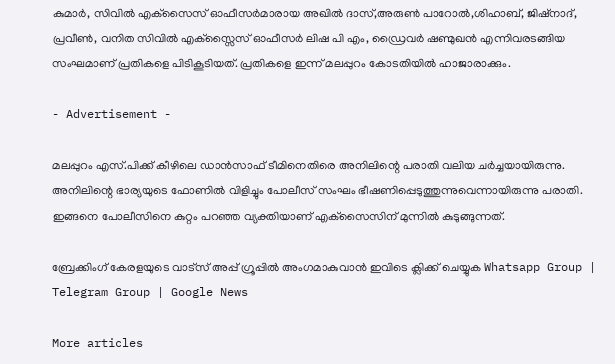കുമാര്‍, സിവില്‍ എക്‌സൈസ് ഓഫീസര്‍മാരായ അഖില്‍ ദാസ്,അരുണ്‍ പാറോല്‍,ശിഹാബ്, ജിഷ്‌നാദ്, പ്രവീണ്‍, വനിത സിവില്‍ എക്‌സ്സൈസ് ഓഫീസര്‍ ലിഷ പി എം, ഡ്രൈവര്‍ ഷണ്മുഖന്‍ എന്നിവരടങ്ങിയ സംഘമാണ് പ്രതികളെ പിടികൂടിയത്. പ്രതികളെ ഇന്ന് മലപ്പുറം കോടതിയില്‍ ഹാജാരാക്കും.

- Advertisement -

മലപ്പുറം എസ്.പിക്ക് കീഴിലെ ഡാന്‍സാഫ് ടീമിനെതിരെ അനിലിന്റെ പരാതി വലിയ ചര്‍ച്ചയായിരുന്നു. അനിലിന്റെ ഭാര്യയുടെ ഫോണില്‍ വിളിച്ചും പോലീസ് സംഘം ഭീഷണിപ്പെടുത്തുന്നുവെന്നായിരുന്നു പരാതി. ഇങ്ങനെ പോലീസിനെ കുറ്റം പറഞ്ഞ വ്യക്തിയാണ് എക്‌സൈസിന് മുന്നില്‍ കുടുങ്ങുന്നത്.

ബ്രേക്കിംഗ് കേരളയുടെ വാട്സ് അപ്പ് ഗ്രൂപ്പിൽ അംഗമാകുവാൻ ഇവിടെ ക്ലിക്ക് ചെയ്യുക Whatsapp Group | Telegram Group | Google News

More articles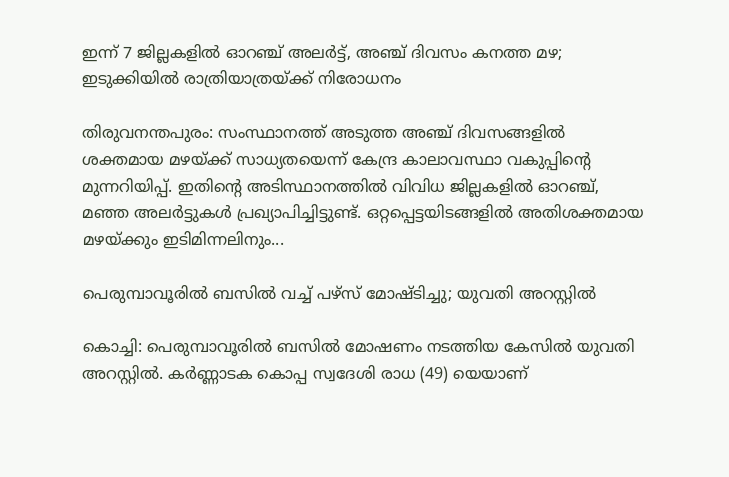ഇന്ന് 7 ജില്ലകളിൽ ഓറഞ്ച് അലർട്ട്, അഞ്ച് ദിവസം കനത്ത മഴ; ഇടുക്കിയിൽ രാത്രിയാത്രയ്ക്ക് നിരോധനം

തിരുവനന്തപുരം: സംസ്ഥാനത്ത് അടുത്ത അഞ്ച് ദിവസങ്ങളിൽ ശക്തമായ മഴയ്ക്ക് സാധ്യതയെന്ന് കേന്ദ്ര കാലാവസ്ഥാ വകുപ്പിന്റെ മുന്നറിയിപ്പ്. ഇതിന്റെ അടിസ്ഥാനത്തിൽ വിവിധ ജില്ലകളിൽ ഓറഞ്ച്, മഞ്ഞ അലർട്ടുകൾ പ്രഖ്യാപിച്ചിട്ടുണ്ട്. ഒറ്റപ്പെട്ടയിടങ്ങളിൽ അതിശക്തമായ മഴയ്ക്കും ഇടിമിന്നലിനും...

പെരുമ്പാവൂരിൽ ബസിൽ വച്ച് പഴ്സ് മോഷ്ടിച്ചു; യുവതി അറസ്റ്റിൽ

കൊച്ചി: പെരുമ്പാവൂരിൽ ബസിൽ മോഷണം നടത്തിയ കേസിൽ യുവതി അറസ്റ്റിൽ. കർണ്ണാടക കൊപ്പ സ്വദേശി രാധ (49) യെയാണ്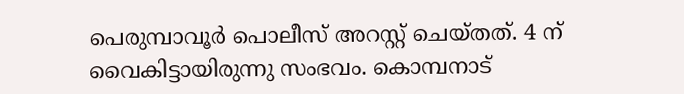പെരുമ്പാവൂർ പൊലീസ് അറസ്റ്റ് ചെയ്തത്. 4 ന് വൈകിട്ടായിരുന്നു സംഭവം. കൊമ്പനാട്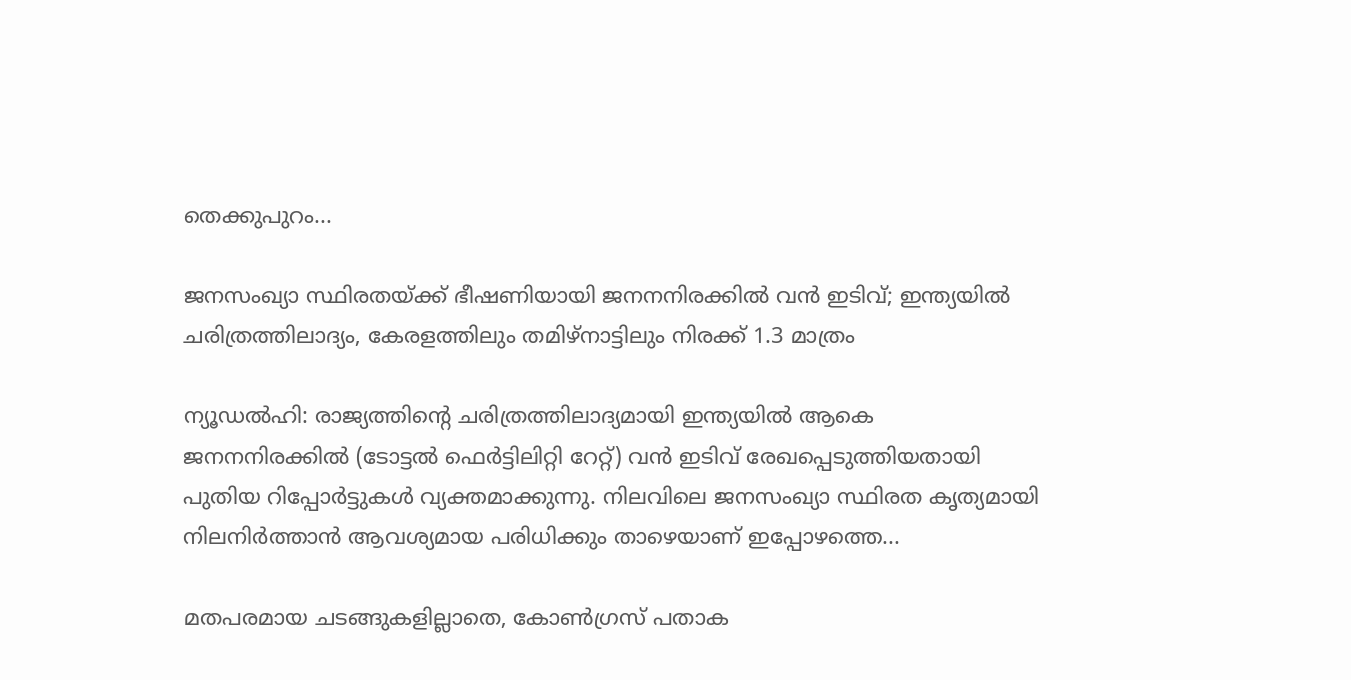തെക്കുപുറം...

ജനസംഖ്യാ സ്ഥിരതയ്ക്ക് ഭീഷണിയായി ജനനനിരക്കിൽ വൻ ഇടിവ്; ഇന്ത്യയിൽ ചരിത്രത്തിലാദ്യം, കേരളത്തിലും തമിഴ്‌നാട്ടിലും നിരക്ക് 1.3 മാത്രം

ന്യൂഡൽഹി: രാജ്യത്തിന്റെ ചരിത്രത്തിലാദ്യമായി ഇന്ത്യയിൽ ആകെ ജനനനിരക്കിൽ (ടോട്ടൽ ഫെർട്ടിലിറ്റി റേറ്റ്) വൻ ഇടിവ് രേഖപ്പെടുത്തിയതായി പുതിയ റിപ്പോർട്ടുകൾ വ്യക്തമാക്കുന്നു. നിലവിലെ ജനസംഖ്യാ സ്ഥിരത കൃത്യമായി നിലനിർത്താൻ ആവശ്യമായ പരിധിക്കും താഴെയാണ് ഇപ്പോഴത്തെ...

മതപരമായ ചടങ്ങുകളില്ലാതെ, കോൺഗ്രസ് പതാക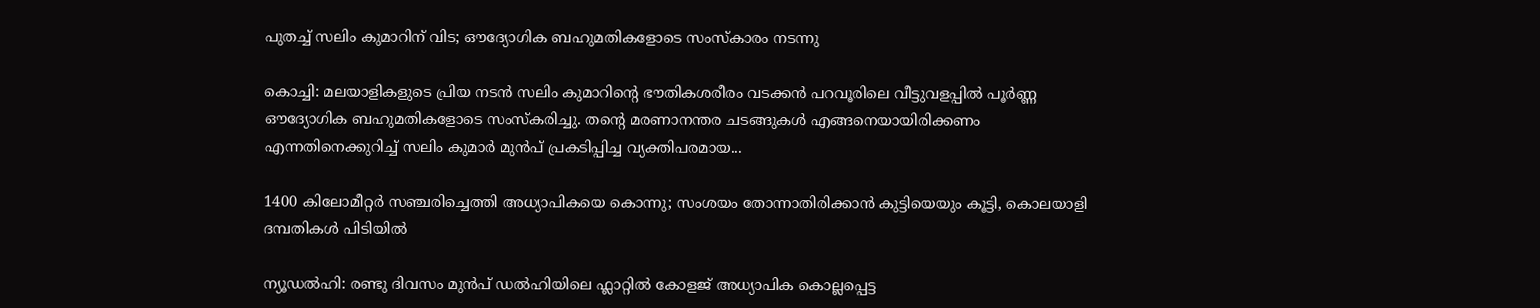പുതച്ച് സലിം കുമാറിന് വിട; ഔദ്യോഗിക ബഹുമതികളോടെ സംസ്കാരം നടന്നു

കൊച്ചി: മലയാളികളുടെ പ്രിയ നടൻ സലിം കുമാറിന്റെ ഭൗതികശരീരം വടക്കൻ പറവൂരിലെ വീട്ടുവളപ്പിൽ പൂർണ്ണ ഔദ്യോഗിക ബഹുമതികളോടെ സംസ്കരിച്ചു. തന്റെ മരണാനന്തര ചടങ്ങുകൾ എങ്ങനെയായിരിക്കണം എന്നതിനെക്കുറിച്ച് സലിം കുമാർ മുൻപ് പ്രകടിപ്പിച്ച വ്യക്തിപരമായ...

1400 കിലോമീറ്റർ സഞ്ചരിച്ചെത്തി അധ്യാപികയെ കൊന്നു; സംശയം തോന്നാതിരിക്കാൻ കുട്ടിയെയും കൂട്ടി, കൊലയാളി ദമ്പതികൾ പിടിയിൽ

ന്യൂഡൽഹി: രണ്ടു ദിവസം മുൻപ് ഡൽഹിയിലെ ഫ്ലാറ്റിൽ കോളജ് അധ്യാപിക കൊല്ലപ്പെട്ട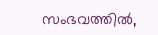സംഭവത്തിൽ,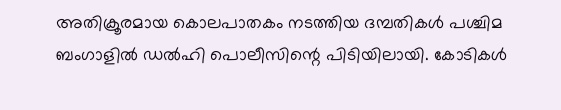അതിക്രൂരമായ കൊലപാതകം നടത്തിയ ദമ്പതികൾ പശ്ചിമ ബംഗാളിൽ ഡൽഹി പൊലീസിന്റെ പിടിയിലായി. കോടികൾ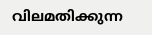വിലമതിക്കുന്ന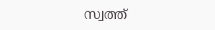സ്വത്ത്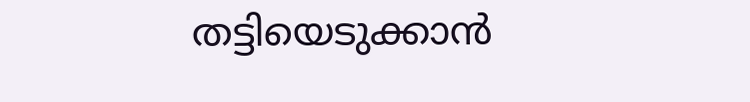തട്ടിയെടുക്കാൻ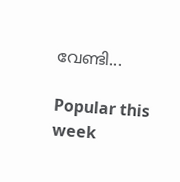വേണ്ടി...

Popular this week